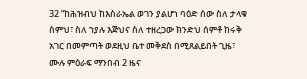32 “ከሕዝብህ ከእስራኤል ወገን ያልሆነ ባዕድ ሰው ስለ ታላቁ ስምህ፣ ስለ ኀያሉ እጅህና ስለ ተዘረጋው ክንድህ ሰምቶ ከሩቅ አገር በመምጣት ወደዚህ ቤተ መቅደስ በሚጸልይበት ጊዜ፣
ሙሉ ምዕራፍ ማንበብ 2 ዜና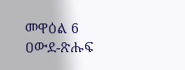መዋዕል 6
ዐውደ-ጽሑፍ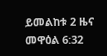ይመልከቱ 2 ዜና መዋዕል 6:32